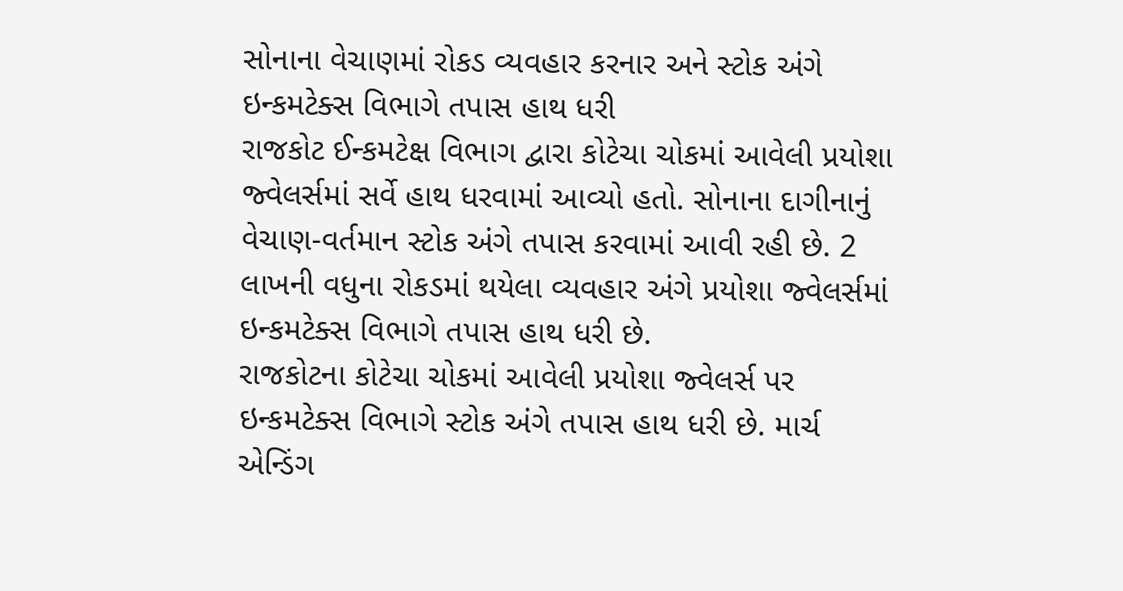સોનાના વેચાણમાં રોકડ વ્યવહાર કરનાર અને સ્ટોક અંગે ઇન્કમટેક્સ વિભાગે તપાસ હાથ ધરી
રાજકોટ ઈન્કમટેક્ષ વિભાગ દ્વારા કોટેચા ચોકમાં આવેલી પ્રયોશા જ્વેલર્સમાં સર્વે હાથ ધરવામાં આવ્યો હતો. સોનાના દાગીનાનું વેચાણ-વર્તમાન સ્ટોક અંગે તપાસ કરવામાં આવી રહી છે. 2 લાખની વધુના રોકડમાં થયેલા વ્યવહાર અંગે પ્રયોશા જ્વેલર્સમાં ઇન્કમટેક્સ વિભાગે તપાસ હાથ ધરી છે.
રાજકોટના કોટેચા ચોકમાં આવેલી પ્રયોશા જ્વેલર્સ પર ઇન્કમટેક્સ વિભાગે સ્ટોક અંગે તપાસ હાથ ધરી છે. માર્ચ એન્ડિંગ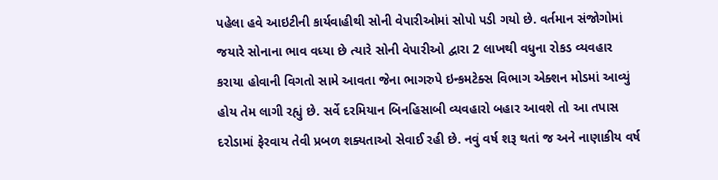પહેલા હવે આઇટીની કાર્યવાહીથી સોની વેપારીઓમાં સોપો પડી ગયો છે. વર્તમાન સંજોગોમાં જયારે સોનાના ભાવ વધ્યા છે ત્યારે સોની વેપારીઓ દ્વારા 2 લાખથી વધુના રોકડ વ્યવહાર કરાયા હોવાની વિગતો સામે આવતા જેના ભાગરુપે ઇન્કમટેક્સ વિભાગ એક્શન મોડમાં આવ્યું હોય તેમ લાગી રહ્યું છે. સર્વે દરમિયાન બિનહિસાબી વ્યવહારો બહાર આવશે તો આ તપાસ દરોડામાં ફેરવાય તેવી પ્રબળ શક્યતાઓ સેવાઈ રહી છે. નવું વર્ષ શરૂ થતાં જ અને નાણાકીય વર્ષ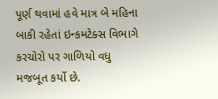પૂર્ણ થવામાં હવે માત્ર બે મહિના બાકી રહેતાં ઇન્કમટેક્સ વિભાગે કરચોરો પર ગાળિયો વધુ મજબૂત કર્યો છે.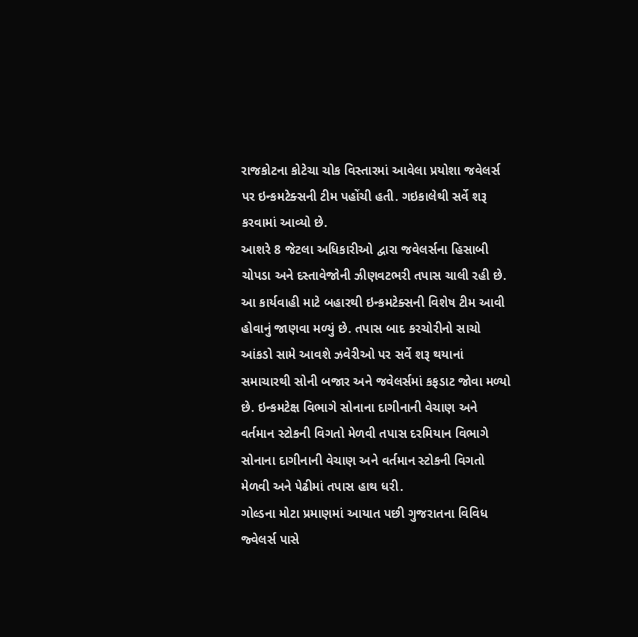રાજકોટના કોટેચા ચોક વિસ્તારમાં આવેલા પ્રયોશા જવેલર્સ પર ઇન્કમટેક્સની ટીમ પહોંચી હતી. ગઇકાલેથી સર્વે શરૂ કરવામાં આવ્યો છે.
આશરે 8 જેટલા અધિકારીઓ દ્વારા જવેલર્સના હિસાબી ચોપડા અને દસ્તાવેજોની ઝીણવટભરી તપાસ ચાલી રહી છે. આ કાર્યવાહી માટે બહારથી ઇન્કમટેક્સની વિશેષ ટીમ આવી હોવાનું જાણવા મળ્યું છે. તપાસ બાદ કરચોરીનો સાચો આંકડો સામે આવશે ઝવેરીઓ પર સર્વે શરૂ થયાનાં સમાચારથી સોની બજાર અને જવેલર્સમાં કફડાટ જોવા મળ્યો છે. ઇન્કમટેક્ષ વિભાગે સોનાના દાગીનાની વેચાણ અને વર્તમાન સ્ટોકની વિગતો મેળવી તપાસ દરમિયાન વિભાગે સોનાના દાગીનાની વેચાણ અને વર્તમાન સ્ટોકની વિગતો મેળવી અને પેઢીમાં તપાસ હાથ ધરી.
ગોલ્ડના મોટા પ્રમાણમાં આયાત પછી ગુજરાતના વિવિધ જ્વેલર્સ પાસે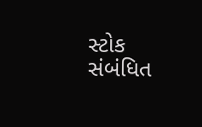સ્ટોક સંબંધિત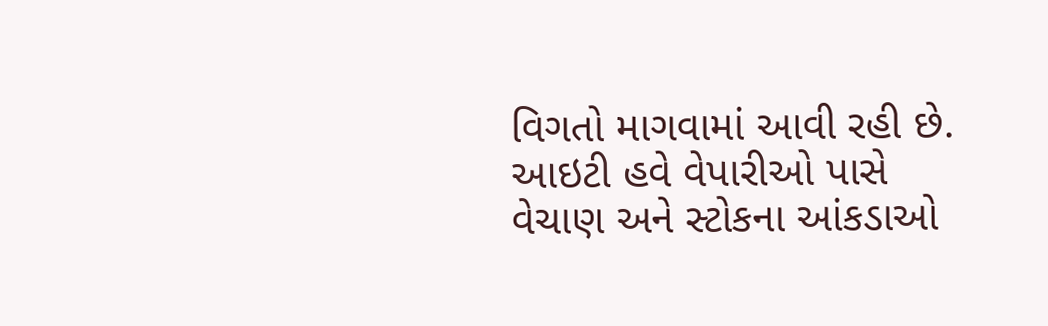વિગતો માગવામાં આવી રહી છે. આઇટી હવે વેપારીઓ પાસે વેચાણ અને સ્ટોકના આંકડાઓ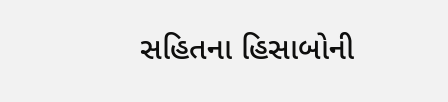સહિતના હિસાબોની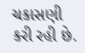ચકાસણી કરી રહી છે.